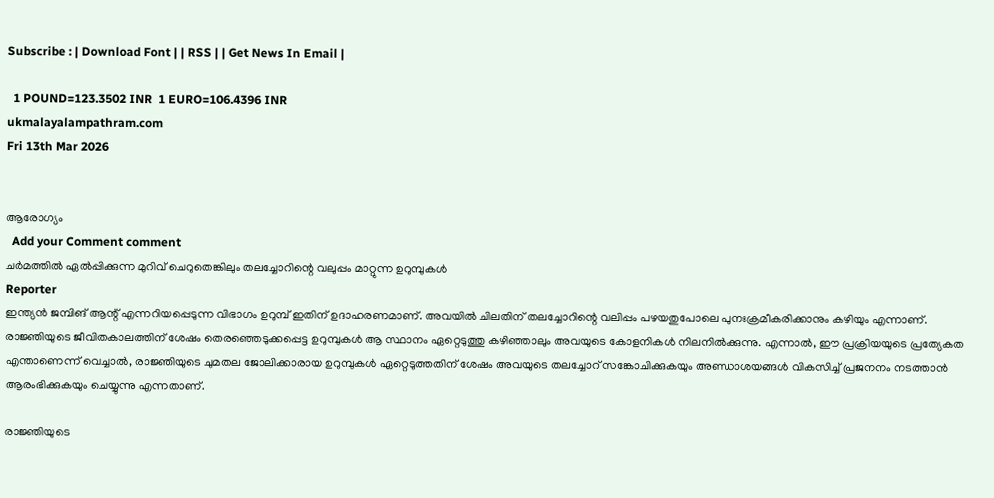Subscribe : | Download Font | | RSS | | Get News In Email |

  1 POUND=123.3502 INR  1 EURO=106.4396 INR
ukmalayalampathram.com
Fri 13th Mar 2026


ആരോഗ്യം
  Add your Comment comment
ചര്‍മത്തില്‍ ഏല്‍പ്പിക്കുന്ന മുറിവ് ചെറുതെങ്കിലും തലച്ചോറിന്റെ വലുപ്പം മാറ്റുന്ന ഉറുമ്പുകള്‍
Reporter
ഇന്ത്യന്‍ ജമ്പിങ് ആന്റ് എന്നറിയപ്പെടുന്ന വിഭാഗം ഉറുമ്പ് ഇതിന് ഉദാഹരണമാണ്. അവയില്‍ ചിലതിന് തലച്ചോറിന്റെ വലിപ്പം പഴയതുപോലെ പുനഃക്രമീകരിക്കാനും കഴിയും എന്നാണ്. രാജ്ഞിയുടെ ജീവിതകാലത്തിന് ശേഷം തെരഞ്ഞെടുക്കപ്പെട്ട ഉറുമ്പുകള്‍ ആ സ്ഥാനം ഏറ്റെടുത്തു കഴിഞ്ഞാലും അവയുടെ കോളനികള്‍ നിലനില്‍ക്കുന്നു. എന്നാല്‍, ഈ പ്രക്രിയയുടെ പ്രത്യേകത എന്താണെന്ന് വെച്ചാല്‍, രാജ്ഞിയുടെ ചുമതല ജോലിക്കാരായ ഉറുമ്പുകള്‍ ഏറ്റെടുത്തതിന് ശേഷം അവയുടെ തലച്ചോറ് സങ്കോചിക്കുകയും അണ്ഡാശയങ്ങള്‍ വികസിച്ച് പ്രജനനം നടത്താന്‍ ആരംഭിക്കുകയും ചെയ്യുന്നു എന്നതാണ്.

രാജ്ഞിയുടെ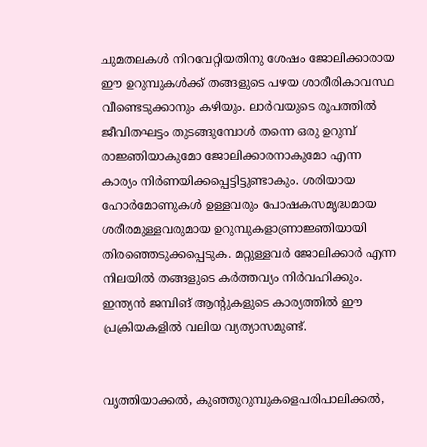ചുമതലകള്‍ നിറവേറ്റിയതിനു ശേഷം ജോലിക്കാരായ ഈ ഉറുമ്പുകള്‍ക്ക് തങ്ങളുടെ പഴയ ശാരീരികാവസ്ഥ വീണ്ടെടുക്കാനും കഴിയും. ലാര്‍വയുടെ രൂപത്തില്‍ ജീവിതഘട്ടം തുടങ്ങുമ്പോള്‍ തന്നെ ഒരു ഉറുമ്പ് രാജ്ഞിയാകുമോ ജോലിക്കാരനാകുമോ എന്ന കാര്യം നിര്‍ണയിക്കപ്പെട്ടിട്ടുണ്ടാകും. ശരിയായ ഹോര്‍മോണുകള്‍ ഉള്ളവരും പോഷകസമൃദ്ധമായ ശരീരമുള്ളവരുമായ ഉറുമ്പുകളാണ്രാജ്ഞിയായി തിരഞ്ഞെടുക്കപ്പെടുക. മറ്റുള്ളവര്‍ ജോലിക്കാര്‍ എന്ന നിലയില്‍ തങ്ങളുടെ കര്‍ത്തവ്യം നിര്‍വഹിക്കും. ഇന്ത്യന്‍ ജമ്പിങ് ആന്റുകളുടെ കാര്യത്തില്‍ ഈ പ്രക്രിയകളില്‍ വലിയ വ്യത്യാസമുണ്ട്.


വൃത്തിയാക്കല്‍, കുഞ്ഞുറുമ്പുകളെപരിപാലിക്കല്‍,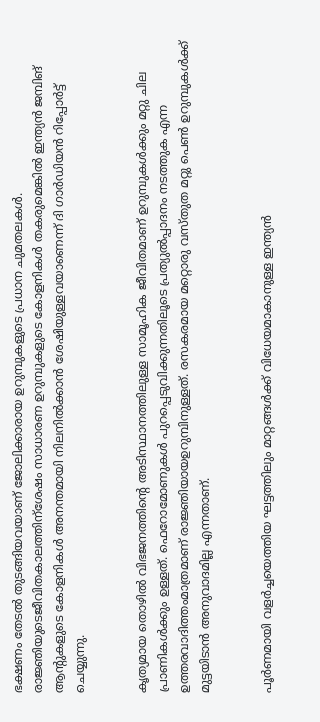ഭക്ഷണം തേടല്‍ തുടങ്ങിയവയാണ് ജോലിക്കാരായ ഉറുമ്പുകളുടെ പ്രധാന ചുമതലകള്‍. രാജ്ഞിയുടെജീവിതകാലത്തിന്‌ശേഷം സാധാരണ ഉറുമ്പുകളുടെ കോളനികള്‍ തകരുമെങ്കില്‍ ഇന്ത്യന്‍ ജമ്പിങ് ആന്റുകളുടെ കോളനികള്‍ അനന്തമായി നിലനില്‍ക്കാന്‍ ശേഷിയുള്ളവയാണെന്ന് ദി ഗാര്‍ഡിയന്‍ റിപ്പോര്‍ട്ട് ചെയ്യുന്നു.


കൃത്യമായ തൊഴില്‍ വിഭജനത്തിന്റെ അടിസ്ഥാനത്തിലുള്ള സാമൂഹിക ജീവിതമാണ് ഉറുമ്പുകള്‍ക്കും മറ്റു ചില പ്രാണികള്‍ക്കും ഉള്ളത്. ഫെറോമോണുകള്‍ പുറപ്പെടുവിക്കുന്നതിലൂടെ പ്രത്യുല്‍പ്പാദനം നടത്തുക എന്ന ഉത്തരവാദിത്തംമാത്രമാണ് രാജ്ഞിയായഉറുമ്പിനുള്ളത്. രസകരമായ മറ്റൊരു വസ്തുത മറ്റു പെണ്‍ ഉറുമ്പുകള്‍ക്ക് മുട്ടയിടാന്‍ അനുവാദമില്ല എന്നതാണ്.


പൂര്‍ണമായി വളര്‍ച്ചയെത്തിയ ഘട്ടത്തിലും മാറ്റങ്ങള്‍ക്ക് വിധേയമാകാനുള്ള ഇന്ത്യന്‍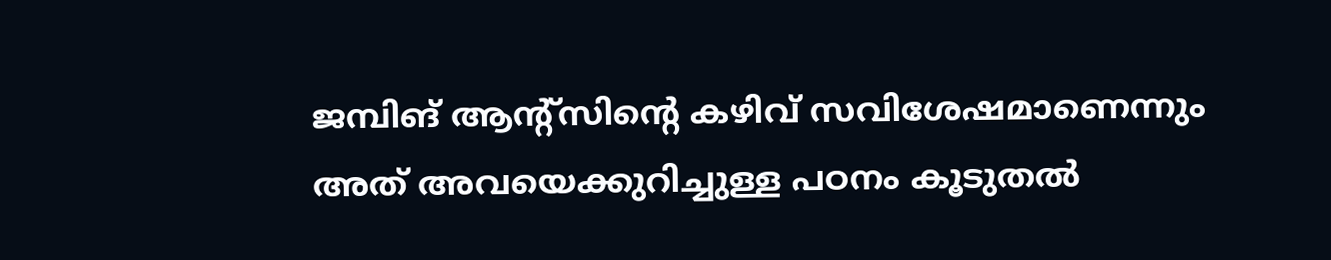ജമ്പിങ് ആന്റ്‌സിന്റെ കഴിവ് സവിശേഷമാണെന്നും അത് അവയെക്കുറിച്ചുള്ള പഠനം കൂടുതല്‍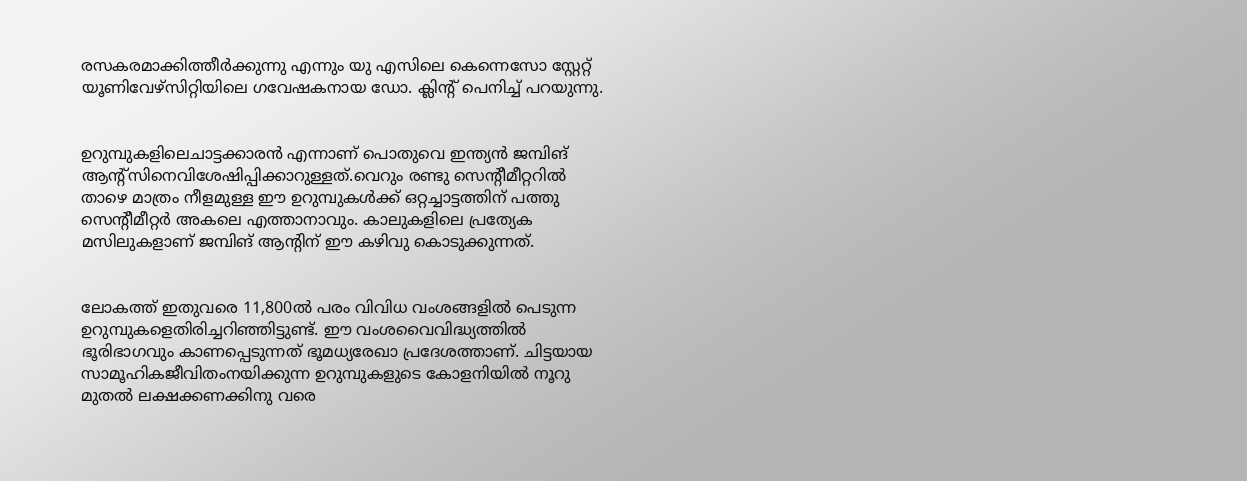രസകരമാക്കിത്തീര്‍ക്കുന്നു എന്നും യു എസിലെ കെന്നെസോ സ്റ്റേറ്റ് യൂണിവേഴ്സിറ്റിയിലെ ഗവേഷകനായ ഡോ. ക്ലിന്റ് പെനിച്ച് പറയുന്നു.


ഉറുമ്പുകളിലെചാട്ടക്കാരന്‍ എന്നാണ് പൊതുവെ ഇന്ത്യന്‍ ജമ്പിങ് ആന്റ്‌സിനെവിശേഷിപ്പിക്കാറുള്ളത്.വെറും രണ്ടു സെന്റീമീറ്ററില്‍ താഴെ മാത്രം നീളമുള്ള ഈ ഉറുമ്പുകള്‍ക്ക് ഒറ്റച്ചാട്ടത്തിന് പത്തു സെന്റീമീറ്റര്‍ അകലെ എത്താനാവും. കാലുകളിലെ പ്രത്യേക മസിലുകളാണ് ജമ്പിങ് ആന്റിന് ഈ കഴിവു കൊടുക്കുന്നത്.


ലോകത്ത് ഇതുവരെ 11,800ല്‍ പരം വിവിധ വംശങ്ങളില്‍ പെടുന്ന ഉറുമ്പുകളെതിരിച്ചറിഞ്ഞിട്ടുണ്ട്. ഈ വംശവൈവിദ്ധ്യത്തില്‍ ഭൂരിഭാഗവും കാണപ്പെടുന്നത് ഭൂമധ്യരേഖാ പ്രദേശത്താണ്. ചിട്ടയായ സാമൂഹികജീവിതംനയിക്കുന്ന ഉറുമ്പുകളുടെ കോളനിയില്‍ നൂറു മുതല്‍ ലക്ഷക്കണക്കിനു വരെ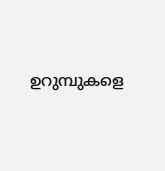ഉറുമ്പുകളെ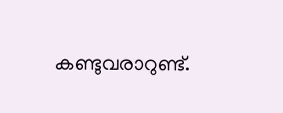കണ്ടുവരാറുണ്ട്.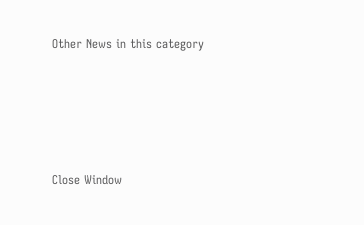Other News in this category








Close Window